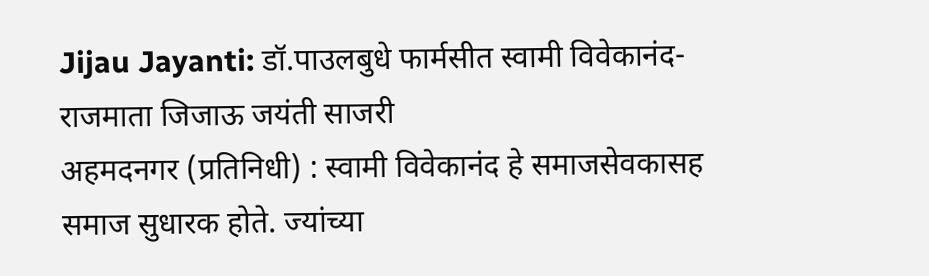Jijau Jayanti: डॉ.पाउलबुधे फार्मसीत स्वामी विवेकानंद-राजमाता जिजाऊ जयंती साजरी
अहमदनगर (प्रतिनिधी) : स्वामी विवेकानंद हे समाजसेवकासह समाज सुधारक होते. ज्यांच्या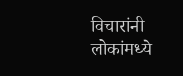विचारांनी लोकांमध्ये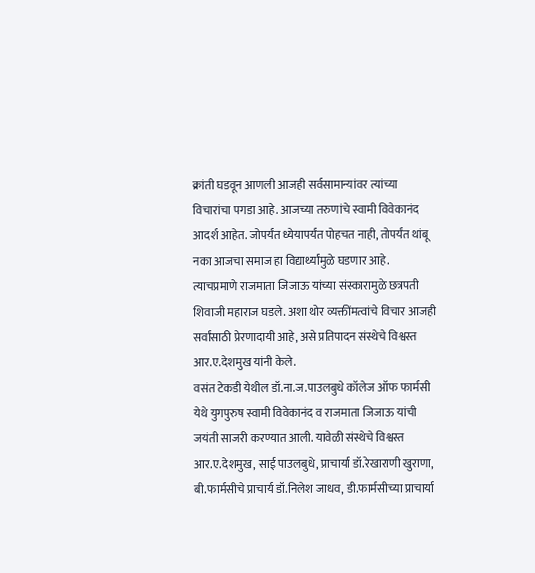क्रांती घडवून आणली आजही सर्वसामान्यांवर त्यांच्या विचारांचा पगडा आहे. आजच्या तरुणांचे स्वामी विवेकानंद आदर्श आहेत. जोपर्यंत ध्येयापर्यंत पोहचत नाही, तोपर्यंत थांबू नका आजचा समाज हा विद्यार्थ्यांमुळे घडणार आहे.
त्याचप्रमाणे राजमाता जिजाऊ यांच्या संस्कारामुळे छत्रपती शिवाजी महाराज घडले. अशा थोर व्यक्तींमत्वांचे विचार आजही सर्वांसाठी प्रेरणादायी आहे, असे प्रतिपादन संस्थेचे विश्वस्त आर.ए.देशमुख यांनी केले.
वसंत टेकडी येथील डॉ.ना.ज.पाउलबुधे कॉलेज ऑफ फार्मसी येथे युगपुरुष स्वामी विवेकानंद व राजमाता जिजाऊ यांची जयंती साजरी करण्यात आली. यावेळी संस्थेचे विश्वस्त आर.ए.देशमुख, साई पाउलबुधे, प्राचार्या डॉ.रेखाराणी खुराणा, बी.फार्मसीचे प्राचार्य डॉ.निलेश जाधव, डी.फार्मसीच्या प्राचार्या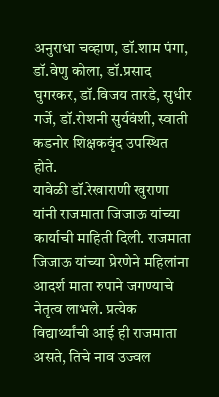अनुराधा चव्हाण, डॉ.शाम पंगा, डॉ.वेणु कोला, डॉ.प्रसाद घुगरकर, डॉ.विजय तारडे, सुधीर गर्जे, डॉ.रोशनी सुर्यवंशी, स्वाती कडनोर शिक्षकवृंद उपस्थित होते.
यावेळी डॉ.रेखाराणी खुराणा यांनी राजमाता जिजाऊ यांच्या कार्याची माहिती दिली. राजमाता जिजाऊ यांच्या प्रेरणेने महिलांना आदर्श माता रुपाने जगण्याचे नेतृत्व लाभले. प्रत्येक विद्यार्थ्यांची आई ही राजमाता असते, तिचे नाव उज्वल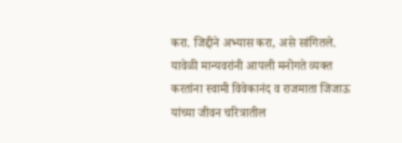करा. जिद्दीने अभ्यास करा, असे सांगितले.
यावेळी मान्यवरांनी आपली मनोगते व्यक्त करतांना स्वामी विवेकानंद व राजमाता जिजाऊ यांच्या जीवन चरित्रातील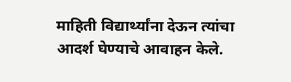माहिती विद्यार्थ्यांना देऊन त्यांचा आदर्श घेण्याचे आवाहन केले.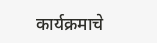कार्यक्रमाचे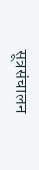सूत्रसंचालन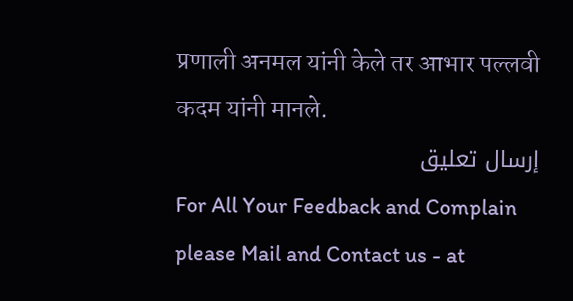प्रणाली अनमल यांनी केले तर आभार पल्लवी कदम यांनी मानले.
إرسال تعليق
For All Your Feedback and Complain please Mail and Contact us - at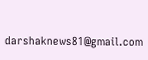darshaknews81@gmail.com